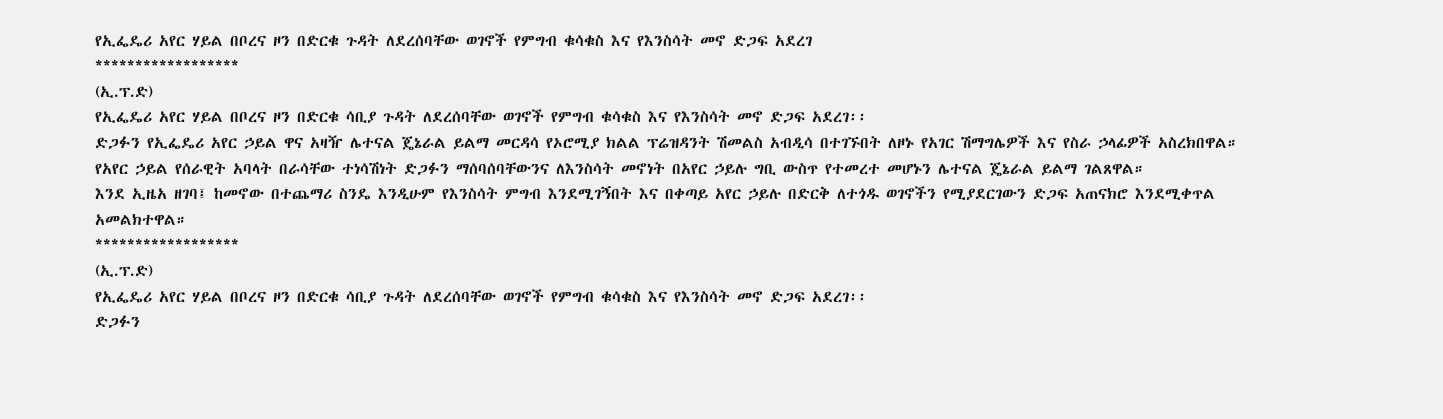የኢፌዴሪ አየር ሃይል በቦረና ዞን በድርቁ ጉዳት ለደረሰባቸው ወገኖች የምግብ ቁሳቁስ እና የእንስሳት መኖ ድጋፍ አደረገ
******************
(ኢ.ፕ.ድ)
የኢፌዴሪ አየር ሃይል በቦረና ዞን በድርቁ ሳቢያ ጉዳት ለደረሰባቸው ወገኖች የምግብ ቁሳቁስ እና የእንስሳት መኖ ድጋፍ አደረገ፡፡
ድጋፉን የኢፌዴሪ አየር ኃይል ዋና አዛዥ ሌተናል ጄኔራል ይልማ መርዳሳ የኦሮሚያ ክልል ፕሬዝዳንት ሽመልስ አብዲሳ በተገኙበት ለዞኑ የአገር ሽማግሌዎች እና የስራ ኃላፊዎች አስረክበዋል።
የአየር ኃይል የሰራዊት አባላት በራሳቸው ተነሳሽነት ድጋፉን ማሰባሰባቸውንና ለእንስሳት መኖነት በአየር ኃይሉ ግቢ ውስጥ የተመረተ መሆኑን ሌተናል ጄኔራል ይልማ ገልጸዋል።
እንደ ኢዜአ ዘገባ፤ ከመኖው በተጨማሪ ስንዴ እንዲሁም የእንስሳት ምግብ እንደሚገኝበት እና በቀጣይ አየር ኃይሉ በድርቅ ለተጎዱ ወገኖችን የሚያደርገውን ድጋፍ አጠናክሮ እንደሚቀጥል አመልክተዋል።
******************
(ኢ.ፕ.ድ)
የኢፌዴሪ አየር ሃይል በቦረና ዞን በድርቁ ሳቢያ ጉዳት ለደረሰባቸው ወገኖች የምግብ ቁሳቁስ እና የእንስሳት መኖ ድጋፍ አደረገ፡፡
ድጋፉን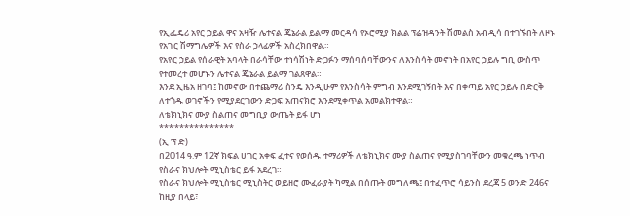የኢፌዴሪ አየር ኃይል ዋና አዛዥ ሌተናል ጄኔራል ይልማ መርዳሳ የኦሮሚያ ክልል ፕሬዝዳንት ሽመልስ አብዲሳ በተገኙበት ለዞኑ የአገር ሽማግሌዎች እና የስራ ኃላፊዎች አስረክበዋል።
የአየር ኃይል የሰራዊት አባላት በራሳቸው ተነሳሽነት ድጋፉን ማሰባሰባቸውንና ለእንስሳት መኖነት በአየር ኃይሉ ግቢ ውስጥ የተመረተ መሆኑን ሌተናል ጄኔራል ይልማ ገልጸዋል።
እንደ ኢዜአ ዘገባ፤ ከመኖው በተጨማሪ ስንዴ እንዲሁም የእንስሳት ምግብ እንደሚገኝበት እና በቀጣይ አየር ኃይሉ በድርቅ ለተጎዱ ወገኖችን የሚያደርገውን ድጋፍ አጠናክሮ እንደሚቀጥል አመልክተዋል።
ለቴክኒክና ሙያ ስልጠና መግቢያ ውጤት ይፋ ሆነ
***************
(ኢ ፕ ድ)
በ2014 ዓ.ም 12ኛ ክፍል ሀገር አቀፍ ፈተና የወሰዱ ተማሪዎች ለቴክኒክና ሙያ ስልጠና የሚያስገባቸውን መቁረጫ ነጥብ የስራና ክህሎት ሚኒስቴር ይፋ አደረገ።
የስራና ክህሎት ሚኒስቴር ሚኒስትር ወይዘሮ ሙፈራያት ካሚል በሰጡት መግለጫ፤ በተፈጥሮ ሳይንስ ደረጃ 5 ወንድ 246ና ከዚያ በላይ፣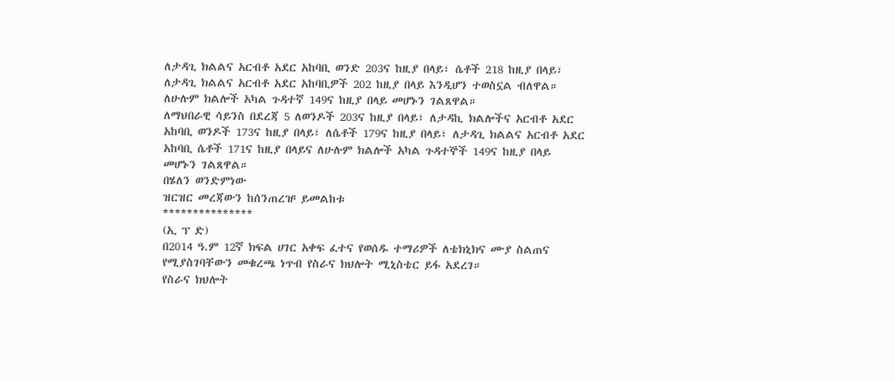ለታዳጊ ክልልና አርብቶ አደር አከባቢ ወንድ 203ና ከዚያ በላይ፣ ሴቶች 218 ከዚያ በላይ፣ ለታዳጊ ክልልና አርብቶ አደር አከባቢዎች 202 ከዚያ በላይ እንዲሆን ተወስኗል ብለዋል።
ለሁሉም ክልሎች አካል ጉዳተኛ 149ና ከዚያ በላይ መሆኑን ገልጸዋል።
ለማህበራዊ ሳይንስ በደረጃ 5 ለወንዶች 203ና ከዚያ በላይ፣ ለታዳኪ ክልሎችና አርብቶ አደር አከባቢ ወንዶች 173ና ከዚያ በላይ፣ ለሴቶች 179ና ከዚያ በላይ፣ ለታዳጊ ክልልና አርብቶ አደር አከባቢ ሴቶች 171ና ከዚያ በላይና ለሁሉም ክልሎች አካል ጉዳተኞች 149ና ከዚያ በላይ መሆኑን ገልጸዋል።
በሄለን ወንድምነው
ዝርዝር መረጃውን ከሰንጠረዡ ይመልከቱ
***************
(ኢ ፕ ድ)
በ2014 ዓ.ም 12ኛ ክፍል ሀገር አቀፍ ፈተና የወሰዱ ተማሪዎች ለቴክኒክና ሙያ ስልጠና የሚያስገባቸውን መቁረጫ ነጥብ የስራና ክህሎት ሚኒስቴር ይፋ አደረገ።
የስራና ክህሎት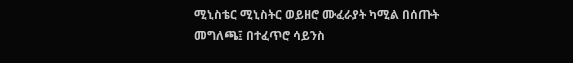ሚኒስቴር ሚኒስትር ወይዘሮ ሙፈራያት ካሚል በሰጡት መግለጫ፤ በተፈጥሮ ሳይንስ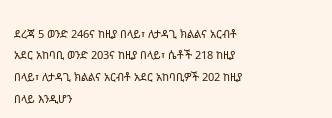ደረጃ 5 ወንድ 246ና ከዚያ በላይ፣ ለታዳጊ ክልልና አርብቶ አደር አከባቢ ወንድ 203ና ከዚያ በላይ፣ ሴቶች 218 ከዚያ በላይ፣ ለታዳጊ ክልልና አርብቶ አደር አከባቢዎች 202 ከዚያ በላይ እንዲሆን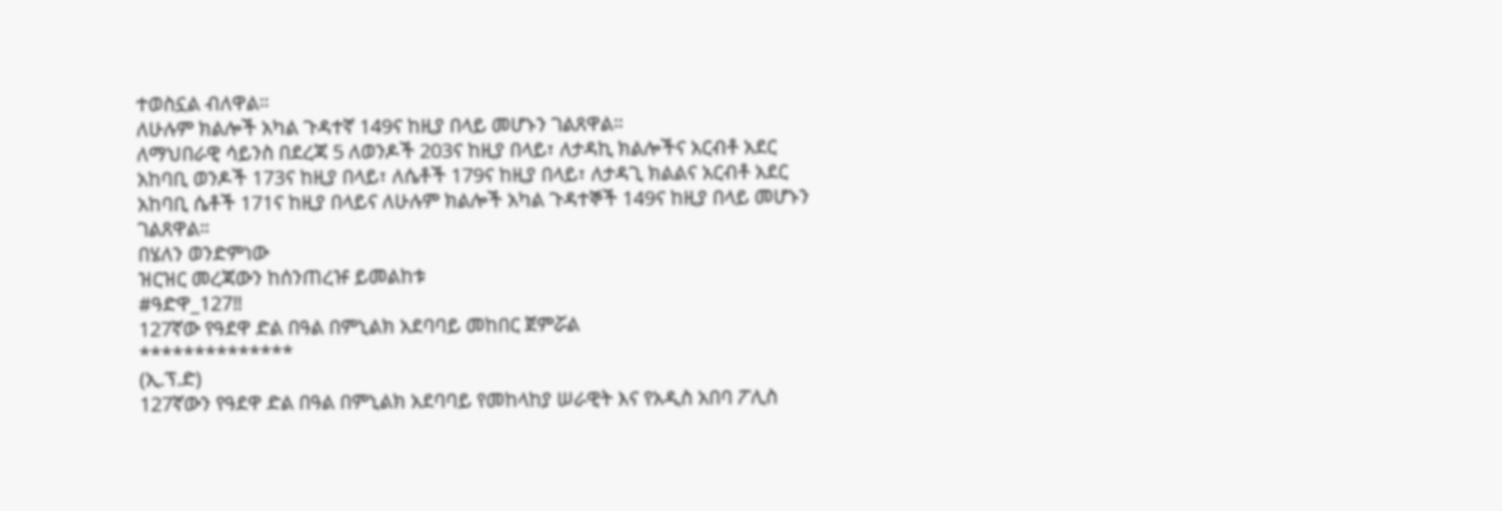ተወስኗል ብለዋል።
ለሁሉም ክልሎች አካል ጉዳተኛ 149ና ከዚያ በላይ መሆኑን ገልጸዋል።
ለማህበራዊ ሳይንስ በደረጃ 5 ለወንዶች 203ና ከዚያ በላይ፣ ለታዳኪ ክልሎችና አርብቶ አደር አከባቢ ወንዶች 173ና ከዚያ በላይ፣ ለሴቶች 179ና ከዚያ በላይ፣ ለታዳጊ ክልልና አርብቶ አደር አከባቢ ሴቶች 171ና ከዚያ በላይና ለሁሉም ክልሎች አካል ጉዳተኞች 149ና ከዚያ በላይ መሆኑን ገልጸዋል።
በሄለን ወንድምነው
ዝርዝር መረጃውን ከሰንጠረዡ ይመልከቱ
#ዓድዋ_127‼
127ኛው የዓደዋ ድል በዓል በምኒልክ አደባባይ መከበር ጀምሯል
**************
(ኢ.ፕ.ድ)
127ኛውን የዓደዋ ድል በዓል በምኒልክ አደባባይ የመከላከያ ሠራዊት እና የአዲስ አበባ ፖሊስ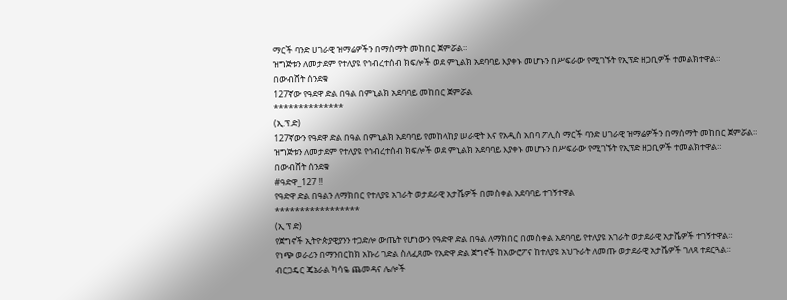ማርች ባንድ ሀገራዊ ዝማሬዎችን በማሰማት መከበር ጀምሯል።
ዝግጅቱን ለመታደም የተለያዩ የኅብረተሰብ ክፍሎች ወደ ምኒልክ አደባባይ እያቀኑ መሆኑን በሥፍራው የሚገኙት የኢፕድ ዘጋቢዎች ተመልክተዋል።
በውብሸት ሰንደቁ
127ኛው የዓደዋ ድል በዓል በምኒልክ አደባባይ መከበር ጀምሯል
**************
(ኢ.ፕ.ድ)
127ኛውን የዓደዋ ድል በዓል በምኒልክ አደባባይ የመከላከያ ሠራዊት እና የአዲስ አበባ ፖሊስ ማርች ባንድ ሀገራዊ ዝማሬዎችን በማሰማት መከበር ጀምሯል።
ዝግጅቱን ለመታደም የተለያዩ የኅብረተሰብ ክፍሎች ወደ ምኒልክ አደባባይ እያቀኑ መሆኑን በሥፍራው የሚገኙት የኢፕድ ዘጋቢዎች ተመልክተዋል።
በውብሸት ሰንደቁ
#ዓድዋ_127 ‼
የዓድዋ ድል በዓልን ለማክበር የተለያዩ አገራት ወታደራዊ አታሼዎች በመስቀል አደባባይ ተገኝተዋል
*****************
(ኢ ፕ ድ)
የጀግኖች ኢትዮጵያዊያንን ተጋድሎ ውጤት የሆነውን የዓድዋ ድል በዓል ለማክበር በመስቀል አደባባይ የተለያዩ አገራት ወታደራዊ አታሼዎች ተገኝተዋል።
የነጭ ወራሪን በማንበርከክ አኩሪ ገድል ስለፈጸሙ የአድዋ ድል ጀግኖች ከአውሮፖና ከተለያዩ አህጉራት ለመጡ ወታደራዊ አታሼዎች ገለጻ ተደርጓል።
ብርጋዴር ጄኔራል ካሳዬ ጨመዳና ሌሎች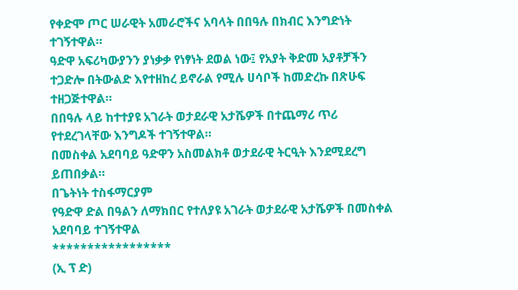የቀድሞ ጦር ሠራዊት አመራሮችና አባላት በበዓሉ በክብር እንግድነት ተገኝተዋል።
ዓድዋ አፍሪካውያንን ያነቃቃ የነፃነት ደወል ነው፤ የአያት ቅድመ አያቶቻችን ተጋድሎ በትውልድ እየተዘከረ ይኖራል የሚሉ ሀሳቦች ከመድረኩ በጽሁፍ ተዘጋጅተዋል።
በበዓሉ ላይ ከተተያዩ አገራት ወታደራዊ አታሼዎች በተጨማሪ ጥሪ የተደረገላቸው እንግዶች ተገኝተዋል።
በመስቀል አደባባይ ዓድዋን አስመልክቶ ወታደራዊ ትርዒት እንደሚደረግ ይጠበቃል።
በጌትነት ተስፋማርያም
የዓድዋ ድል በዓልን ለማክበር የተለያዩ አገራት ወታደራዊ አታሼዎች በመስቀል አደባባይ ተገኝተዋል
*****************
(ኢ ፕ ድ)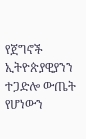የጀግኖች ኢትዮጵያዊያንን ተጋድሎ ውጤት የሆነውን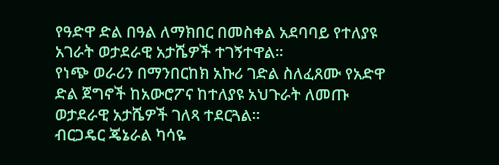የዓድዋ ድል በዓል ለማክበር በመስቀል አደባባይ የተለያዩ አገራት ወታደራዊ አታሼዎች ተገኝተዋል።
የነጭ ወራሪን በማንበርከክ አኩሪ ገድል ስለፈጸሙ የአድዋ ድል ጀግኖች ከአውሮፖና ከተለያዩ አህጉራት ለመጡ ወታደራዊ አታሼዎች ገለጻ ተደርጓል።
ብርጋዴር ጄኔራል ካሳዬ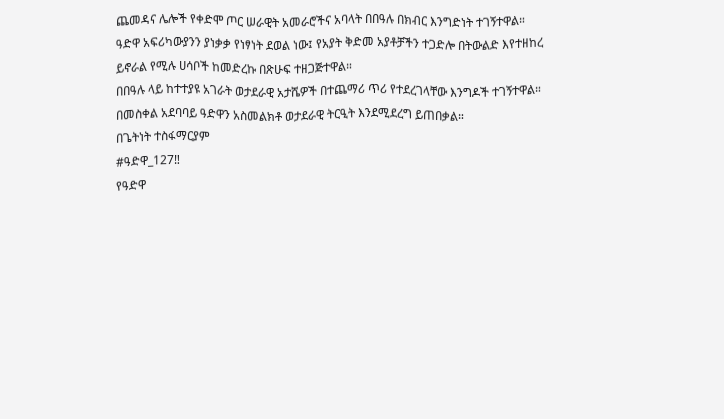ጨመዳና ሌሎች የቀድሞ ጦር ሠራዊት አመራሮችና አባላት በበዓሉ በክብር እንግድነት ተገኝተዋል።
ዓድዋ አፍሪካውያንን ያነቃቃ የነፃነት ደወል ነው፤ የአያት ቅድመ አያቶቻችን ተጋድሎ በትውልድ እየተዘከረ ይኖራል የሚሉ ሀሳቦች ከመድረኩ በጽሁፍ ተዘጋጅተዋል።
በበዓሉ ላይ ከተተያዩ አገራት ወታደራዊ አታሼዎች በተጨማሪ ጥሪ የተደረገላቸው እንግዶች ተገኝተዋል።
በመስቀል አደባባይ ዓድዋን አስመልክቶ ወታደራዊ ትርዒት እንደሚደረግ ይጠበቃል።
በጌትነት ተስፋማርያም
#ዓድዋ_127‼
የዓድዋ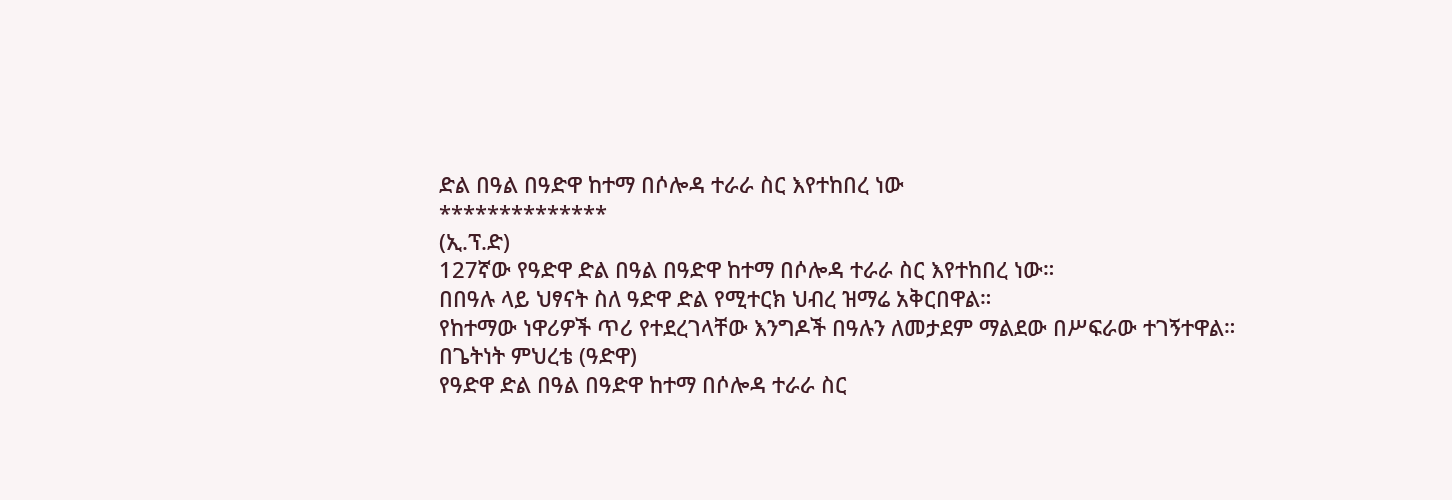ድል በዓል በዓድዋ ከተማ በሶሎዳ ተራራ ስር እየተከበረ ነው
**************
(ኢ.ፕ.ድ)
127ኛው የዓድዋ ድል በዓል በዓድዋ ከተማ በሶሎዳ ተራራ ስር እየተከበረ ነው።
በበዓሉ ላይ ህፃናት ስለ ዓድዋ ድል የሚተርክ ህብረ ዝማሬ አቅርበዋል።
የከተማው ነዋሪዎች ጥሪ የተደረገላቸው እንግዶች በዓሉን ለመታደም ማልደው በሥፍራው ተገኝተዋል።
በጌትነት ምህረቴ (ዓድዋ)
የዓድዋ ድል በዓል በዓድዋ ከተማ በሶሎዳ ተራራ ስር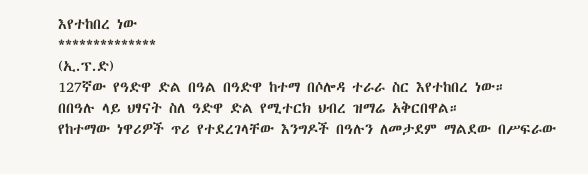እየተከበረ ነው
**************
(ኢ.ፕ.ድ)
127ኛው የዓድዋ ድል በዓል በዓድዋ ከተማ በሶሎዳ ተራራ ስር እየተከበረ ነው።
በበዓሉ ላይ ህፃናት ስለ ዓድዋ ድል የሚተርክ ህብረ ዝማሬ አቅርበዋል።
የከተማው ነዋሪዎች ጥሪ የተደረገላቸው እንግዶች በዓሉን ለመታደም ማልደው በሥፍራው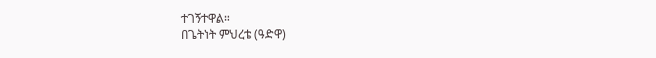ተገኝተዋል።
በጌትነት ምህረቴ (ዓድዋ)